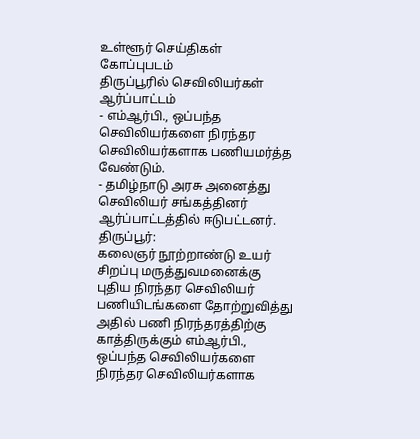உள்ளூர் செய்திகள்
கோப்புபடம்
திருப்பூரில் செவிலியர்கள் ஆர்ப்பாட்டம்
- எம்ஆர்பி., ஒப்பந்த செவிலியர்களை நிரந்தர செவிலியர்களாக பணியமர்த்த வேண்டும்.
- தமிழ்நாடு அரசு அனைத்து செவிலியர் சங்கத்தினர் ஆர்ப்பாட்டத்தில் ஈடுபட்டனர்.
திருப்பூர்:
கலைஞர் நூற்றாண்டு உயர் சிறப்பு மருத்துவமனைக்கு புதிய நிரந்தர செவிலியர் பணியிடங்களை தோற்றுவித்து அதில் பணி நிரந்தரத்திற்கு காத்திருக்கும் எம்ஆர்பி., ஒப்பந்த செவிலியர்களை நிரந்தர செவிலியர்களாக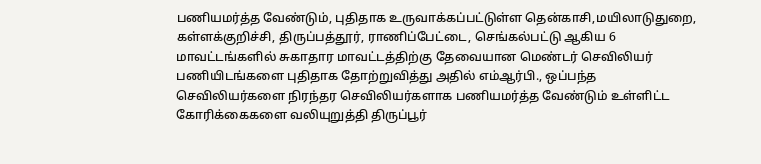பணியமர்த்த வேண்டும், புதிதாக உருவாக்கப்பட்டுள்ள தென்காசி,மயிலாடுதுறை, கள்ளக்குறிச்சி, திருப்பத்தூர், ராணிப்பேட்டை, செங்கல்பட்டு ஆகிய 6 மாவட்டங்களில் சுகாதார மாவட்டத்திற்கு தேவையான மெண்டர் செவிலியர் பணியிடங்களை புதிதாக தோற்றுவித்து அதில் எம்ஆர்பி., ஒப்பந்த செவிலியர்களை நிரந்தர செவிலியர்களாக பணியமர்த்த வேண்டும் உள்ளிட்ட கோரிக்கைகளை வலியுறுத்தி திருப்பூர்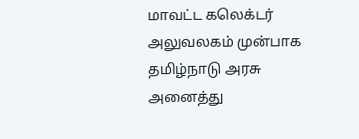மாவட்ட கலெக்டர் அலுவலகம் முன்பாக தமிழ்நாடு அரசு அனைத்து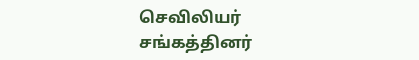செவிலியர் சங்கத்தினர்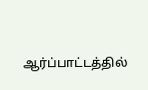ஆர்ப்பாட்டத்தில்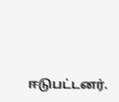ஈடுபட்டனர்.